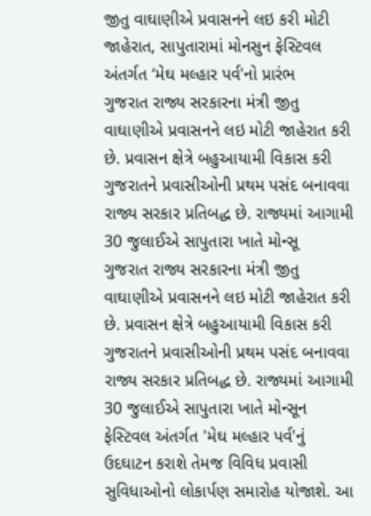જીતુ વાઘાણીએ પ્રવાસનને લઇ કરી મોટી જાહેરાત, સાપુતારામાં મોનસુન ફેસ્ટિવલ અંતર્ગત ‘મેઘ મલ્હાર પર્વ'નો પ્રારંભ
ગુજરાત રાજ્ય સરકારના મંત્રી જીતુ વાઘાણીએ પ્રવાસનને લઇ મોટી જાહેરાત કરી છે. પ્રવાસન ક્ષેત્રે બહુઆયામી વિકાસ કરી ગુજરાતને પ્રવાસીઓની પ્રથમ પસંદ બનાવવા રાજ્ય સરકાર પ્રતિબદ્ધ છે. રાજ્યમાં આગામી 30 જુલાઈએ સાપુતારા ખાતે મોન્સૂ
ગુજરાત રાજ્ય સરકારના મંત્રી જીતુ વાઘાણીએ પ્રવાસનને લઇ મોટી જાહેરાત કરી છે. પ્રવાસન ક્ષેત્રે બહુઆયામી વિકાસ કરી ગુજરાતને પ્રવાસીઓની પ્રથમ પસંદ બનાવવા રાજ્ય સરકાર પ્રતિબદ્ધ છે. રાજ્યમાં આગામી 30 જુલાઈએ સાપુતારા ખાતે મોન્સૂન ફેસ્ટિવલ અંતર્ગત 'મેઘ મલ્હાર પર્વ'નું ઉદઘાટન કરાશે તેમજ વિવિધ પ્રવાસી સુવિધાઓનો લોકાર્પણ સમારોહ યોજાશે. આ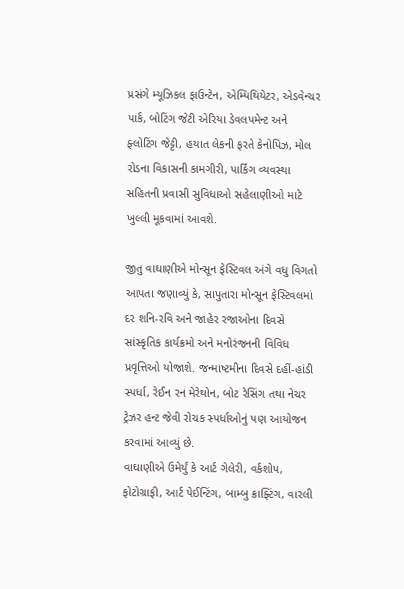પ્રસંગે મ્યૂઝિકલ ફાઉન્ટેન, એમ્પિથિયેટર, એડવેન્ચર પાર્ક, બોટિંગ જેટી એરિયા ડેવલપમેન્ટ અને ફ્લોટિંગ જેટ્ટી, હયાત લેકની ફરતે કેનોપિઝ, મોલ રોડના વિકાસની કામગીરી, પાર્કિંગ વ્યવસ્થા સહિતની પ્રવાસી સુવિધાઓ સહેલાણીઓ માટે ખુલ્લી મૂકવામાં આવશે.

જીતુ વાઘાણીએ મોન્સૂન ફેસ્ટિવલ અંગે વધુ વિગતો આપતા જણાવ્યું કે, સાપુતારા મોન્સૂન ફેસ્ટિવલમાં દર શનિ-રવિ અને જાહેર રજાઓના દિવસે સાંસ્કૃતિક કાર્યક્રમો અને મનોરંજનની વિવિધ પ્રવૃત્તિઓ યોજાશે. જન્માષ્ટમીના દિવસે દહીં-હાંડી સ્પર્ધા, રેઈન રન મેરેથોન, બોટ રેસિંગ તથા નેચર ટ્રેઝર હન્ટ જેવી રોચક સ્પર્ધાઓનું પણ આયોજન કરવામાં આવ્યું છે.
વાઘાણીએ ઉમેર્યું કે આર્ટ ગેલેરી, વર્કશોપ, ફોટોગ્રાફી, આર્ટ પેઈન્ટિંગ, બામ્બુ ક્રાફ્ટિંગ, વારલી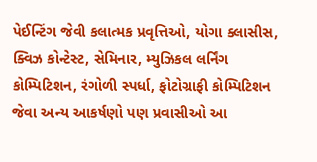પેઈન્ટિંગ જેવી કલાત્મક પ્રવૃત્તિઓ, યોગા ક્લાસીસ, ક્વિઝ કોન્ટેસ્ટ, સેમિનાર, મ્યુઝિકલ લર્નિંગ કોમ્પિટિશન, રંગોળી સ્પર્ધા, ફોટોગ્રાફી કોમ્પિટિશન જેવા અન્ય આકર્ષણો પણ પ્રવાસીઓ આ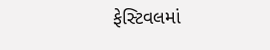ફેસ્ટિવલમાં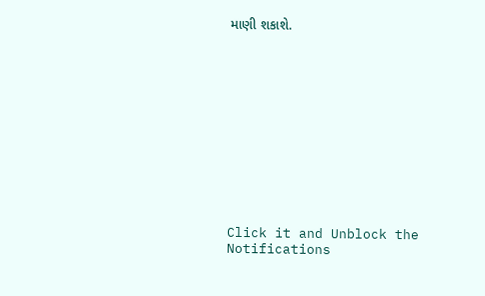માણી શકાશે.












Click it and Unblock the Notifications